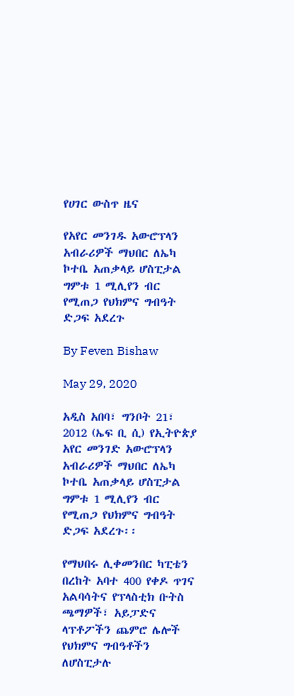የሀገር ውስጥ ዜና

የአየር መንገዱ አውሮፕላን አብራሪዎች ማህበር ለኤካ ኮተቤ አጠቃላይ ሆስፒታል ግምቱ 1 ሚሊየን ብር የሚጠጋ የህክምና ግብዓት ድጋፍ አደረጉ

By Feven Bishaw

May 29, 2020

አዲስ አበባ፣ ግንቦት 21፣ 2012 (ኤፍ ቢ ሲ) የኢትዮጵያ አየር መንገድ አውሮፕላን አብራሪዎች ማህበር ለኤካ ኮተቤ አጠቃላይ ሆስፒታል ግምቱ 1 ሚሊየን ብር የሚጠጋ የህክምና ግብዓት ድጋፍ አደረጉ፡፡

የማህበሩ ሊቀመንበር ካፒቴን በረከት አባተ 400 የቀዶ ጥገና አልባሳትና የፕላስቲክ ቡትስ ጫማዎች፣ አይፓድና ላፕቶፖችን ጨምሮ ሌሎች የህክምና ግብዓቶችን ለሆስፒታሉ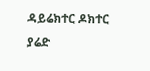ዳይሬክተር ዶክተር ያሬድ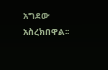አግደው አስረክበዋል፡፡